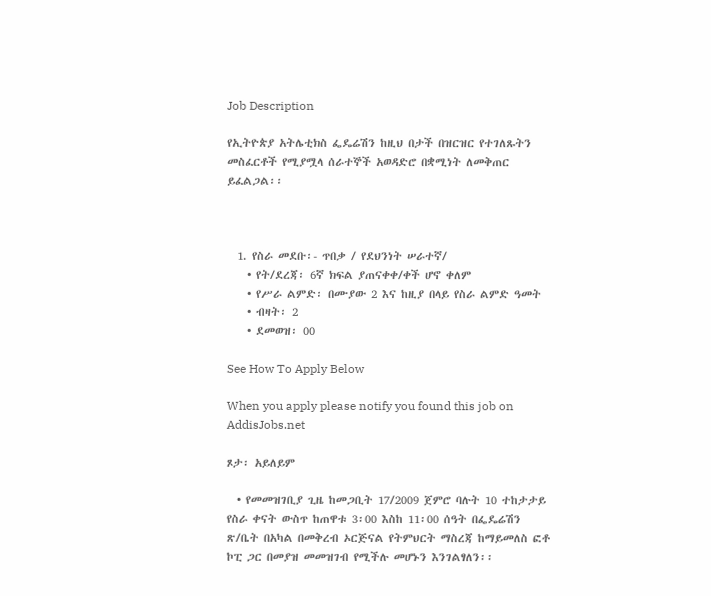Job Description

የኢትዮጵያ አትሌቲክስ ፌዴሬሽን ከዚህ በታች በዝርዝር የተገለጹትን መስፈርቶች የሚያሟላ ሰራተኞች አወዳድሮ በቋሚነት ለመቅጠር ይፈልጋል፡፡



  1. የስራ መደቡ፡- ጥበቃ / የደህንነት ሠራተኛ/
    • የት/ደረጃ፡ 6ኛ ክፍል ያጠናቀቀ/ቀች ሆኖ ቀለም
    • የሥራ ልምድ፡ በሙያው 2 እና ከዚያ በላይ የስራ ልምድ ዓመት
    • ብዛት፡ 2
    • ደመወዝ፡ 00

See How To Apply Below

When you apply please notify you found this job on AddisJobs.net

ጾታ፡ አይለይም

  • የመመዝገቢያ ጊዜ ከመጋቢት 17/2009 ጀምሮ ባሉት 10 ተከታታይ የስራ ቀናት ውስጥ ከጠዋቱ 3፡00 እስከ 11፡00 ሰዓት በፌዴሬሽን ጽ/ቤት በአካል በመቅረብ ኦርጅናል የትምህርት ማስረጃ ከማይመለስ ፎቶ ኮፒ ጋር በመያዝ መመዝገብ የሚችሉ መሆኑን እንገልፃለን፡፡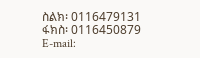ስልክ፡ 0116479131 ፋክስ፡ 0116450879
E-mail: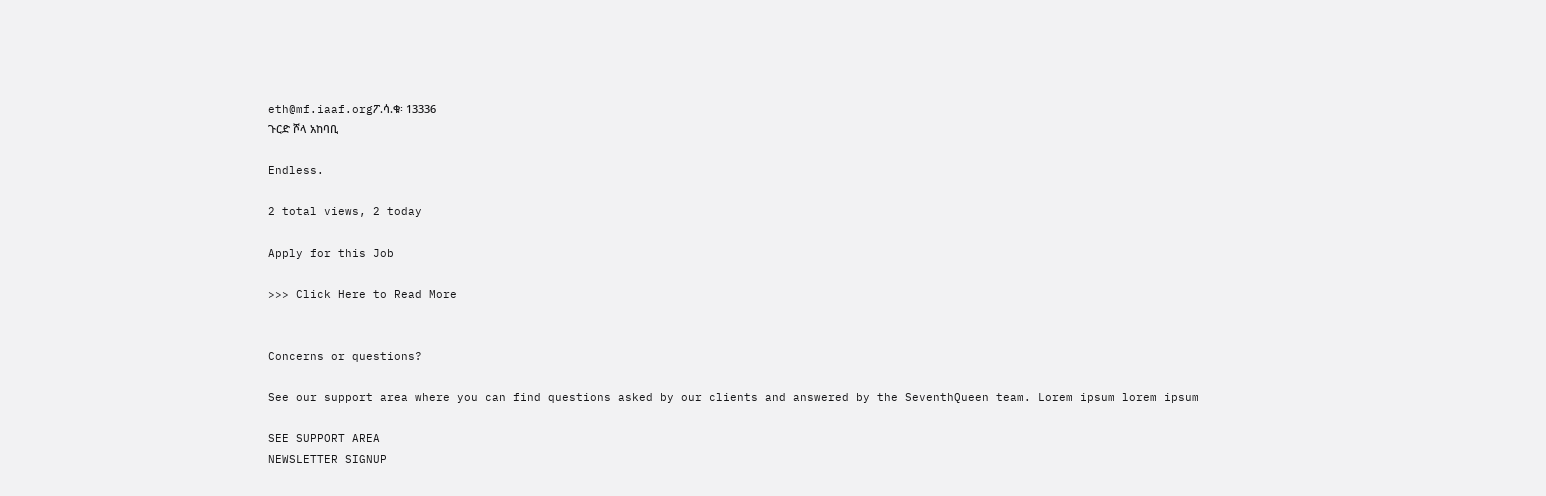eth@mf.iaaf.orgፖ.ሳ.ቁ፡ 13336
ጉርድ ሾላ አከባቢ

Endless.

2 total views, 2 today

Apply for this Job

>>> Click Here to Read More


Concerns or questions?

See our support area where you can find questions asked by our clients and answered by the SeventhQueen team. Lorem ipsum lorem ipsum

SEE SUPPORT AREA
NEWSLETTER SIGNUP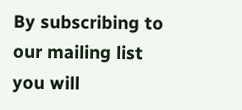By subscribing to our mailing list you will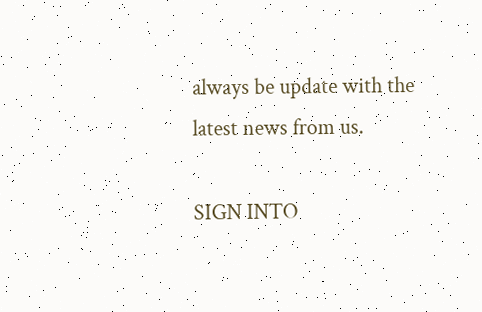always be update with the latest news from us.

SIGN INTO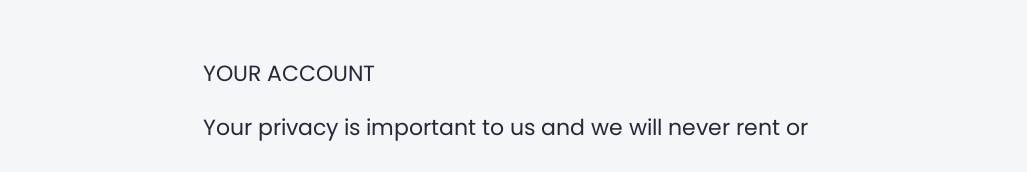YOUR ACCOUNT

Your privacy is important to us and we will never rent or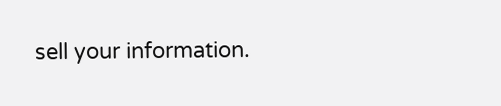sell your information.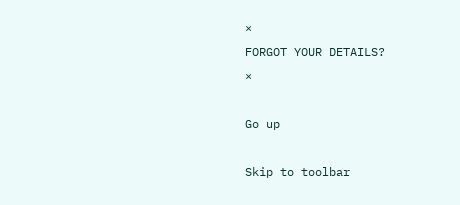×
FORGOT YOUR DETAILS?
×

Go up

Skip to toolbar